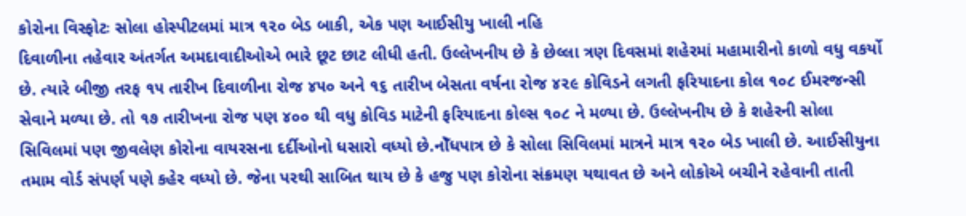કોરોના વિસ્ફોટઃ સોલા હોસ્પીટલમાં માત્ર ૧૨૦ બેડ બાકી, એક પણ આઈસીયુ ખાલી નહિ
દિવાળીના તહેવાર અંતર્ગત અમદાવાદીઓએ ભારે છૂટ છાટ લીધી હતી. ઉલ્લેખનીય છે કે છેલ્લા ત્રણ દિવસમાં શહેરમાં મહામારીનો કાળો વધુ વકર્યો છે. ત્યારે બીજી તરફ ૧૫ તારીખ દિવાળીના રોજ ૪૫૦ અને ૧૬ તારીખ બેસતા વર્ષના રોજ ૪૨૯ કોવિડને લગતી ફરિયાદના કોલ ૧૦૮ ઈમરજન્સી સેવાને મળ્યા છે. તો ૧૭ તારીખના રોજ પણ ૪૦૦ થી વધુ કોવિડ માટેની ફરિયાદના કોલ્સ ૧૦૮ ને મળ્યા છે. ઉલ્લેખનીય છે કે શહેરની સોલા સિવિલમાં પણ જીવલેણ કોરોના વાયરસના દર્દીઓનો ધસારો વધ્યો છે.નોઁધપાત્ર છે કે સોલા સિવિલમાં માત્રને માત્ર ૧૨૦ બેડ ખાલી છે. આઈસીયુના તમામ વોર્ડ સંપર્ણ પણે કહેર વધ્યો છે. જેના પરથી સાબિત થાય છે કે હજુ પણ કોરોના સંક્રમણ યથાવત છે અને લોકોએ બચીને રહેવાની તાતી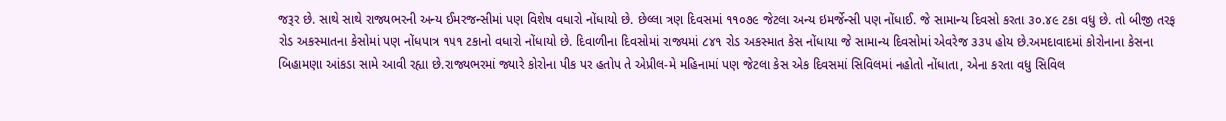જરૂર છે. સાથે સાથે રાજ્યભરની અન્ય ઈમરજન્સીમાં પણ વિશેષ વધારો નોંધાયો છે. છેલ્લા ત્રણ દિવસમાં ૧૧૦૭૯ જેટલા અન્ય ઇમર્જેન્સી પણ નોંધાઈ. જે સામાન્ય દિવસો કરતા ૩૦.૪૯ ટકા વધુ છે. તો બીજી તરફ રોડ અકસ્માતના કેસોમાં પણ નોંધપાત્ર ૧૫૧ ટકાનો વધારો નોંધાયો છે. દિવાળીના દિવસોમાં રાજ્યમાં ૮૪૧ રોડ અકસ્માત કેસ નોંધાયા જે સામાન્ય દિવસોમાં એવરેજ ૩૩૫ હોય છે.અમદાવાદમાં કોરોનાના કેસના બિહામણા આંકડા સામે આવી રહ્યા છે.રાજ્યભરમાં જ્યારે કોરોના પીક પર હતોપ તે એપ્રીલ-મે મહિનામાં પણ જેટલા કેસ એક દિવસમાં સિવિલમાં નહોતો નોંધાતા, એના કરતા વધુ સિવિલ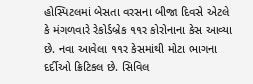હોસ્પિટલમાં બેસતા વરસના બીજા દિવસે એટલે કે મંગળવારે રેકોર્ડબ્રેક ૧૧ર કોરોનાના કેસ આવ્યા છે. નવા આવેલા ૧૧ર કેસમાંથી મોટા ભાગના દર્દીઓ ક્રિટિકલ છે. સિવિલ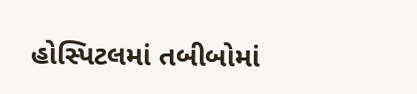હોસ્પિટલમાં તબીબોમાં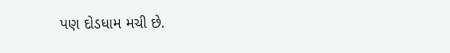પણ દોડધામ મચી છે.